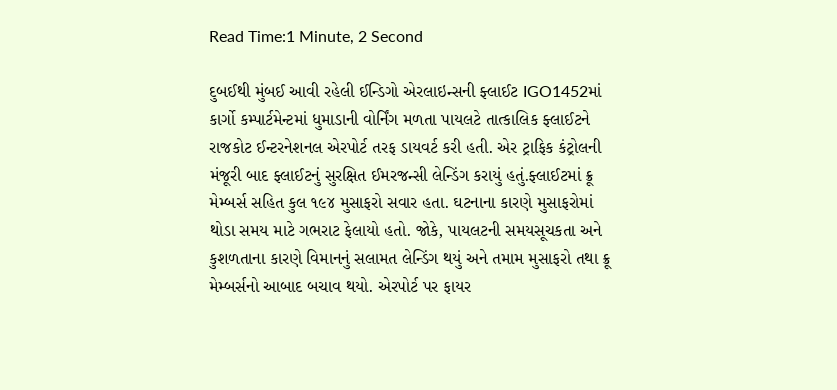Read Time:1 Minute, 2 Second

દુબઈથી મુંબઈ આવી રહેલી ઈન્ડિગો એરલાઇન્સની ફ્લાઈટ IGO1452માં કાર્ગો કમ્પાર્ટમેન્ટમાં ધુમાડાની વોર્નિંગ મળતા પાયલટે તાત્કાલિક ફ્લાઈટને રાજકોટ ઈન્ટરનેશનલ એરપોર્ટ તરફ ડાયવર્ટ કરી હતી. એર ટ્રાફિક કંટ્રોલની મંજૂરી બાદ ફ્લાઈટનું સુરક્ષિત ઈમરજન્સી લેન્ડિંગ કરાયું હતું.ફ્લાઈટમાં ક્રૂ મેમ્બર્સ સહિત કુલ ૧૯૪ મુસાફરો સવાર હતા. ઘટનાના કારણે મુસાફરોમાં થોડા સમય માટે ગભરાટ ફેલાયો હતો. જોકે, પાયલટની સમયસૂચકતા અને કુશળતાના કારણે વિમાનનું સલામત લેન્ડિંગ થયું અને તમામ મુસાફરો તથા ક્રૂ મેમ્બર્સનો આબાદ બચાવ થયો. એરપોર્ટ પર ફાયર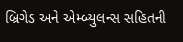બ્રિગેડ અને એમ્બ્યુલન્સ સહિતની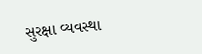સુરક્ષા વ્યવસ્થા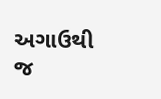અગાઉથી જ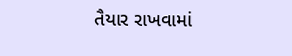તૈયાર રાખવામાં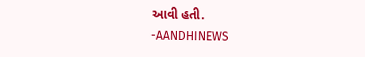આવી હતી.
-AANDHINEWS